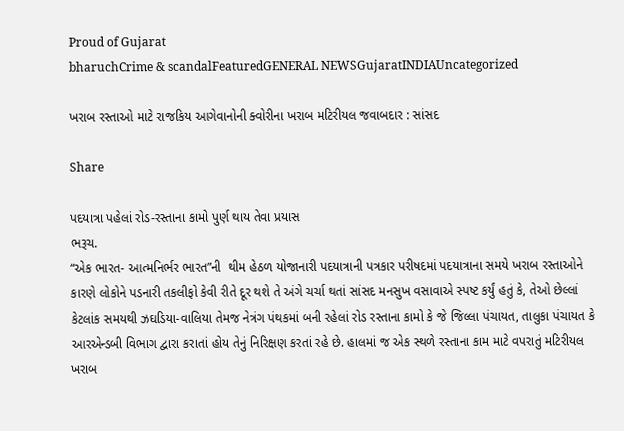Proud of Gujarat
bharuchCrime & scandalFeaturedGENERAL NEWSGujaratINDIAUncategorized

ખરાબ રસ્તાઓ માટે રાજકિય આગેવાનોની ક્વોરીના ખરાબ મટિરીયલ જવાબદાર : સાંસદ

Share

પદયાત્રા પહેલાં રોડ-રસ્તાના કામો પુર્ણ થાય તેવા પ્રયાસ
ભરૂચ.
“એક ભારત- આત્મનિર્ભર ભારત”ની  થીમ હેઠળ યોજાનારી પદયાત્રાની પત્રકાર પરીષદમાં પદયાત્રાના સમયે ખરાબ રસ્તાઓને કારણે લોકોને પડનારી તકલીફો કેવી રીતે દૂર થશે તે અંગે ચર્ચા થતાં સાંસદ મનસુખ વસાવાએ સ્પષ્ટ કર્યું હતું કે, તેઓ છેલ્લાં કેટલાંક સમયથી ઝઘડિયા-વાલિયા તેમજ નેત્રંગ પંથકમાં બની રહેલાં રોડ રસ્તાના કામો કે જે જિલ્લા પંચાયત, તાલુકા પંચાયત કે આરએન્ડબી વિભાગ દ્વારા કરાતાં હોય તેનું નિરિક્ષણ કરતાં રહે છે. હાલમાં જ એક સ્થળે રસ્તાના કામ માટે વપરાતું મટિરીયલ ખરાબ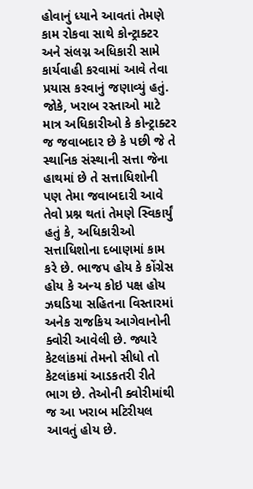હોવાનું ધ્યાને આવતાં તેમણે કામ રોકવા સાથે કોન્ટ્રાક્ટર અને સંલગ્ન અધિકારી સામે કાર્યવાહી કરવામાં આવે તેવા પ્રયાસ કરવાનું જણાવ્યું હતું. જોકે, ખરાબ રસ્તાઓ માટે માત્ર અધિકારીઓ કે કોન્ટ્રાક્ટર જ જવાબદાર છે કે પછી જે તે સ્થાનિક સંસ્થાની સત્તા જેના હાથમાં છે તે સત્તાધિશોની પણ તેમા જવાબદારી આવે તેવો પ્રશ્ન થતાં તેમણે સ્વિકાર્યું હતું કે, અધિકારીઓ સત્તાધિશોના દબાણમાં કામ કરે છે. ભાજપ હોય કે કોંગ્રેસ હોય કે અન્ય કોઇ પક્ષ હોય ઝઘડિયા સહિતના વિસ્તારમાં અનેક રાજકિય આગેવાનોની ક્વોરી આવેલી છે. જ્યારે કેટલાંકમાં તેમનો સીધો તો કેટલાંકમાં આડકતરી રીતે ભાગ છે. તેઓની ક્વોરીમાંથી જ આ ખરાબ મટિરીયલ આવતું હોય છે.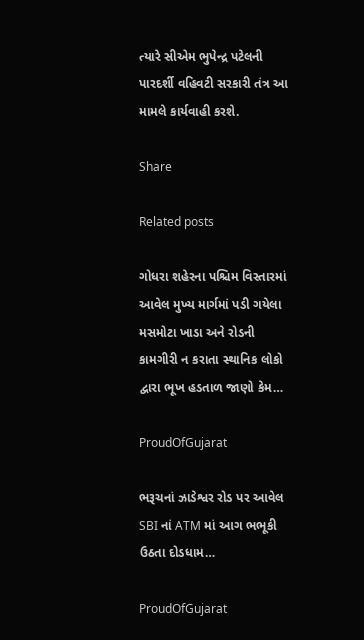ત્યારે સીએમ ભુપેન્દ્ર પટેલની પારદર્શી વહિવટી સરકારી તંત્ર આ મામલે કાર્યવાહી કરશે.

Share

Related posts

ગોધરા શહેરના પશ્ચિમ વિસ્તારમાં આવેલ મુખ્ય માર્ગમાં પડી ગયેલા મસમોટા ખાડા અને રોડની કામગીરી ન કરાતા સ્થાનિક લોકો દ્વારા ભૂખ હડતાળ જાણો કેમ…

ProudOfGujarat

ભરૂચનાં ઝાડેશ્વર રોડ પર આવેલ SBI નાં ATM માં આગ ભભૂકી ઉઠતા દોડધામ…

ProudOfGujarat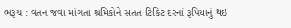ભરૂચ : વતન જવા માંગતા શ્રમિકોને સતત ટિકિટ દરનાં રૂપિયાનું થઇ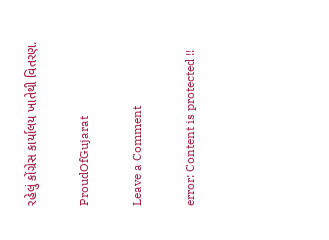રહેલું કોંગ્રેસ કાર્યાલય ખાતેથી વિતરણ.

ProudOfGujarat

Leave a Comment

error: Content is protected !!